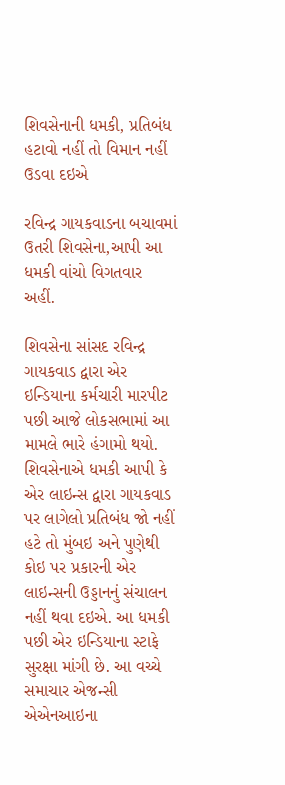શિવસેનાની ધમકી, પ્રતિબંધ હટાવો નહીં તો વિમાન નહીં ઉડવા દઇએ

રવિન્દ્ર ગાયકવાડના બચાવમાં ઉતરી શિવસેના,આપી આ ધમકી વાંચો વિગતવાર અહીં.

શિવસેના સાંસદ રવિન્દ્ર ગાયકવાડ દ્વારા એર ઇન્ડિયાના કર્મચારી મારપીટ પછી આજે લોકસભામાં આ મામલે ભારે હંગામો થયો. શિવસેનાએ ધમકી આપી કે એર લાઇન્સ દ્વારા ગાયકવાડ પર લાગેલો પ્રતિબંધ જો નહીં હટે તો મુંબઇ અને પુણેથી કોઇ પર પ્રકારની એર લાઇન્સની ઉડ્ડાનનું સંચાલન નહીં થવા દઇએ. આ ધમકી પછી એર ઇન્ડિયાના સ્ટાફે સુરક્ષા માંગી છે. આ વચ્ચે સમાચાર એજન્સી એએનઆઇના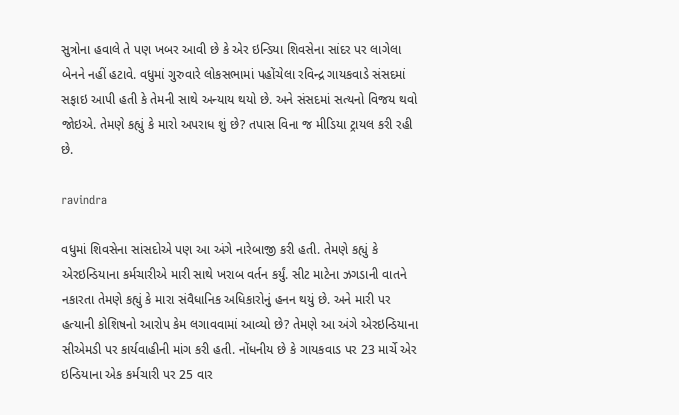સુત્રોના હવાલે તે પણ ખબર આવી છે કે એર ઇન્ડિયા શિવસેના સાંદર પર લાગેલા બેનને નહીં હટાવે. વધુમાં ગુરુવારે લોકસભામાં પહોંચેલા રવિન્દ્ર ગાયકવાડે સંસદમાં સફાઇ આપી હતી કે તેમની સાથે અન્યાય થયો છે. અને સંસદમાં સત્યનો વિજય થવો જોઇએ. તેમણે કહ્યું કે મારો અપરાધ શું છે? તપાસ વિના જ મીડિયા ટ્રાયલ કરી રહી છે.

ravindra

વધુમાં શિવસેના સાંસદોએ પણ આ અંગે નારેબાજી કરી હતી. તેમણે કહ્યું કે એરઇન્ડિયાના કર્મચારીએ મારી સાથે ખરાબ વર્તન કર્યું. સીટ માટેના ઝગડાની વાતને નકારતા તેમણે કહ્યું કે મારા સંવૈધાનિક અધિકારોનું હનન થયું છે. અને મારી પર હત્યાની કોશિષનો આરોપ કેમ લગાવવામાં આવ્યો છે? તેમણે આ અંગે એરઇન્ડિયાના સીએમડી પર કાર્યવાહીની માંગ કરી હતી. નોંધનીય છે કે ગાયકવાડ પર 23 માર્ચે એર ઇન્ડિયાના એક કર્મચારી પર 25 વાર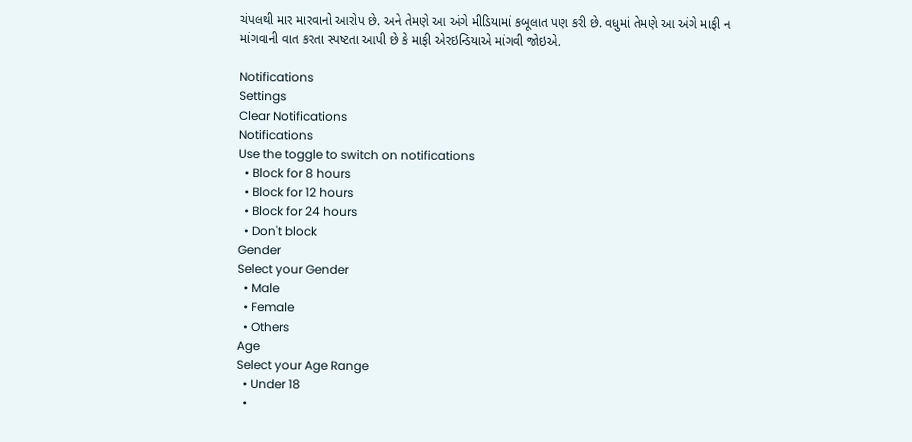ચંપલથી માર મારવાનો આરોપ છે. અને તેમણે આ અંગે મીડિયામાં કબૂલાત પણ કરી છે. વધુમાં તેમણે આ અંગે માફી ન માંગવાની વાત કરતા સ્પષ્ટતા આપી છે કે માફી એરઇન્ડિયાએ માંગવી જોઇએ.

Notifications
Settings
Clear Notifications
Notifications
Use the toggle to switch on notifications
  • Block for 8 hours
  • Block for 12 hours
  • Block for 24 hours
  • Don't block
Gender
Select your Gender
  • Male
  • Female
  • Others
Age
Select your Age Range
  • Under 18
  •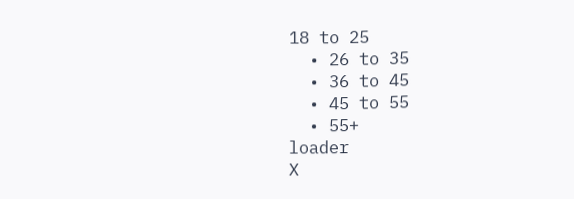18 to 25
  • 26 to 35
  • 36 to 45
  • 45 to 55
  • 55+
loader
X